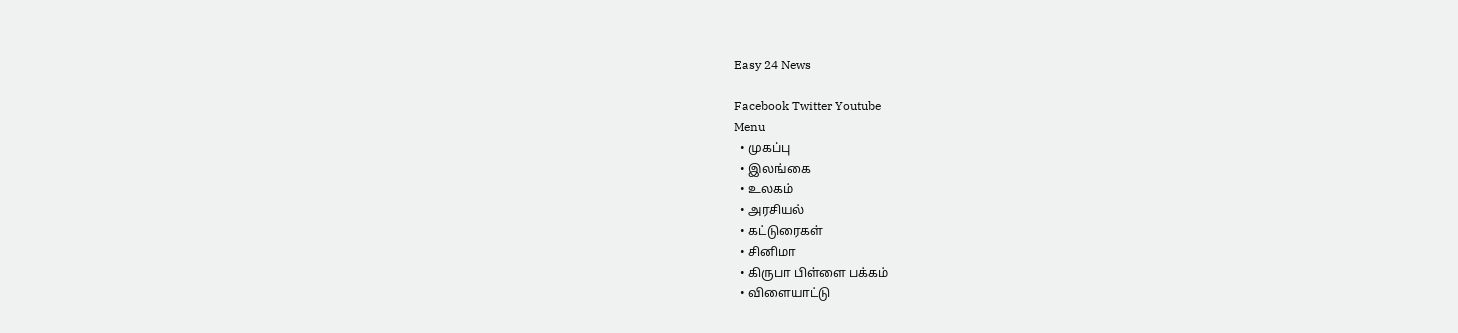Easy 24 News

Facebook Twitter Youtube
Menu
  • முகப்பு
  • இலங்கை
  • உலகம்
  • அரசியல்
  • கட்டுரைகள்
  • சினிமா
  • கிருபா பிள்ளை பக்கம்
  • விளையாட்டு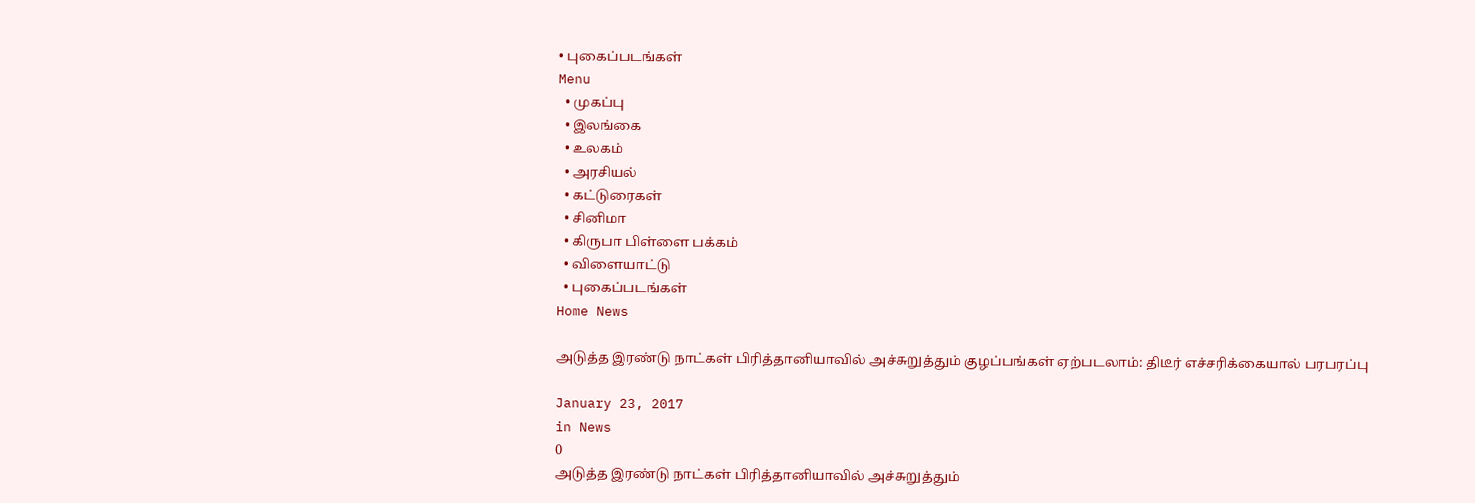• புகைப்படங்கள்
Menu
  • முகப்பு
  • இலங்கை
  • உலகம்
  • அரசியல்
  • கட்டுரைகள்
  • சினிமா
  • கிருபா பிள்ளை பக்கம்
  • விளையாட்டு
  • புகைப்படங்கள்
Home News

அடுத்த இரண்டு நாட்கள் பிரித்தானியாவில் அச்சுறுத்தும் குழப்பங்கள் ஏற்படலாம்: திடீர் எச்சரிக்கையால் பரபரப்பு

January 23, 2017
in News
0
அடுத்த இரண்டு நாட்கள் பிரித்தானியாவில் அச்சுறுத்தும்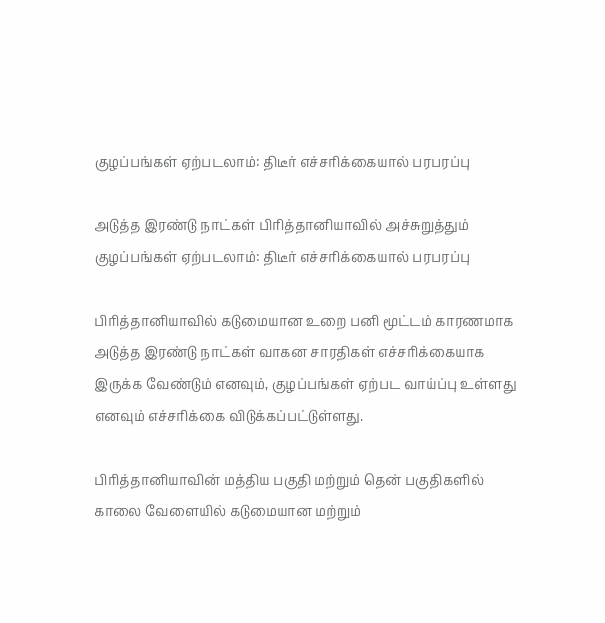குழப்பங்கள் ஏற்படலாம்: திடீர் எச்சரிக்கையால் பரபரப்பு

அடுத்த இரண்டு நாட்கள் பிரித்தானியாவில் அச்சுறுத்தும் குழப்பங்கள் ஏற்படலாம்: திடீர் எச்சரிக்கையால் பரபரப்பு

பிரித்தானியாவில் கடுமையான உறை பனி மூட்டம் காரணமாக அடுத்த இரண்டு நாட்கள் வாகன சாரதிகள் எச்சரிக்கையாக இருக்க வேண்டும் எனவும், குழப்பங்கள் ஏற்பட வாய்ப்பு உள்ளது எனவும் எச்சரிக்கை விடுக்கப்பட்டுள்ளது.

பிரித்தானியாவின் மத்திய பகுதி மற்றும் தென் பகுதிகளில் காலை வேளையில் கடுமையான மற்றும்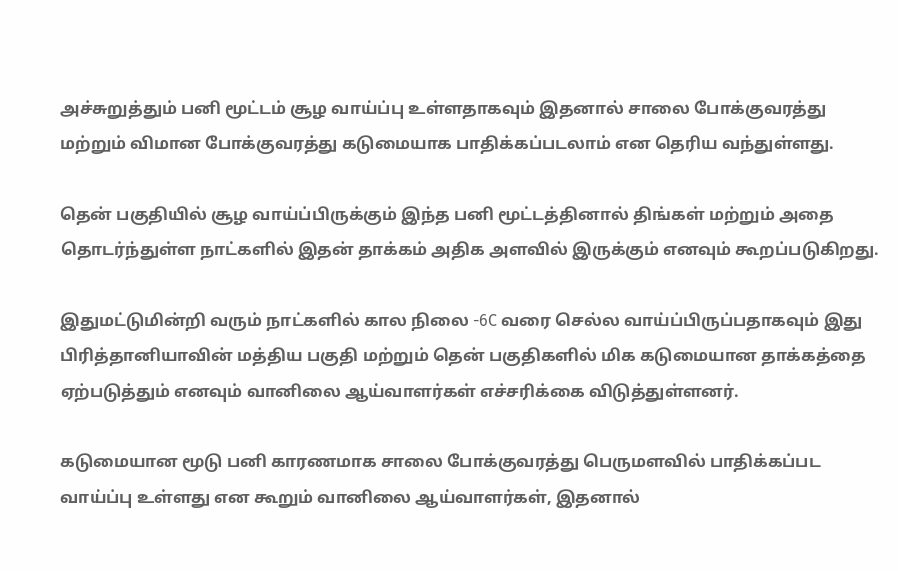அச்சுறுத்தும் பனி மூட்டம் சூழ வாய்ப்பு உள்ளதாகவும் இதனால் சாலை போக்குவரத்து மற்றும் விமான போக்குவரத்து கடுமையாக பாதிக்கப்படலாம் என தெரிய வந்துள்ளது.

தென் பகுதியில் சூழ வாய்ப்பிருக்கும் இந்த பனி மூட்டத்தினால் திங்கள் மற்றும் அதை தொடர்ந்துள்ள நாட்களில் இதன் தாக்கம் அதிக அளவில் இருக்கும் எனவும் கூறப்படுகிறது.

இதுமட்டுமின்றி வரும் நாட்களில் கால நிலை -6C வரை செல்ல வாய்ப்பிருப்பதாகவும் இது பிரித்தானியாவின் மத்திய பகுதி மற்றும் தென் பகுதிகளில் மிக கடுமையான தாக்கத்தை ஏற்படுத்தும் எனவும் வானிலை ஆய்வாளர்கள் எச்சரிக்கை விடுத்துள்ளனர்.

கடுமையான மூடு பனி காரணமாக சாலை போக்குவரத்து பெருமளவில் பாதிக்கப்பட வாய்ப்பு உள்ளது என கூறும் வானிலை ஆய்வாளர்கள், இதனால்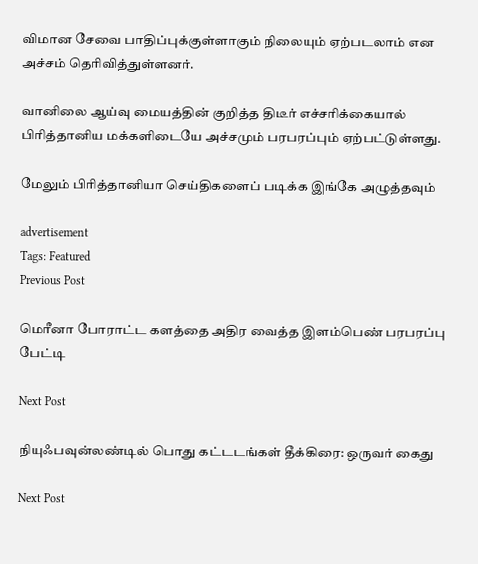விமான சேவை பாதிப்புக்குள்ளாகும் நிலையும் ஏற்படலாம் என அச்சம் தெரிவித்துள்ளனர்.

வானிலை ஆய்வு மையத்தின் குறித்த திடீர் எச்சரிக்கையால் பிரித்தானிய மக்களிடையே அச்சமும் பரபரப்பும் ஏற்பட்டுள்ளது.

மேலும் பிரித்தானியா செய்திகளைப் படிக்க இங்கே அழுத்தவும்

advertisement
Tags: Featured
Previous Post

மெரீனா போராட்ட களத்தை அதிர வைத்த இளம்பெண் பரபரப்பு பேட்டி

Next Post

நியுஃபவுன்லண்டில் பொது கட்டடங்கள் தீக்கிரை: ஒருவர் கைது

Next Post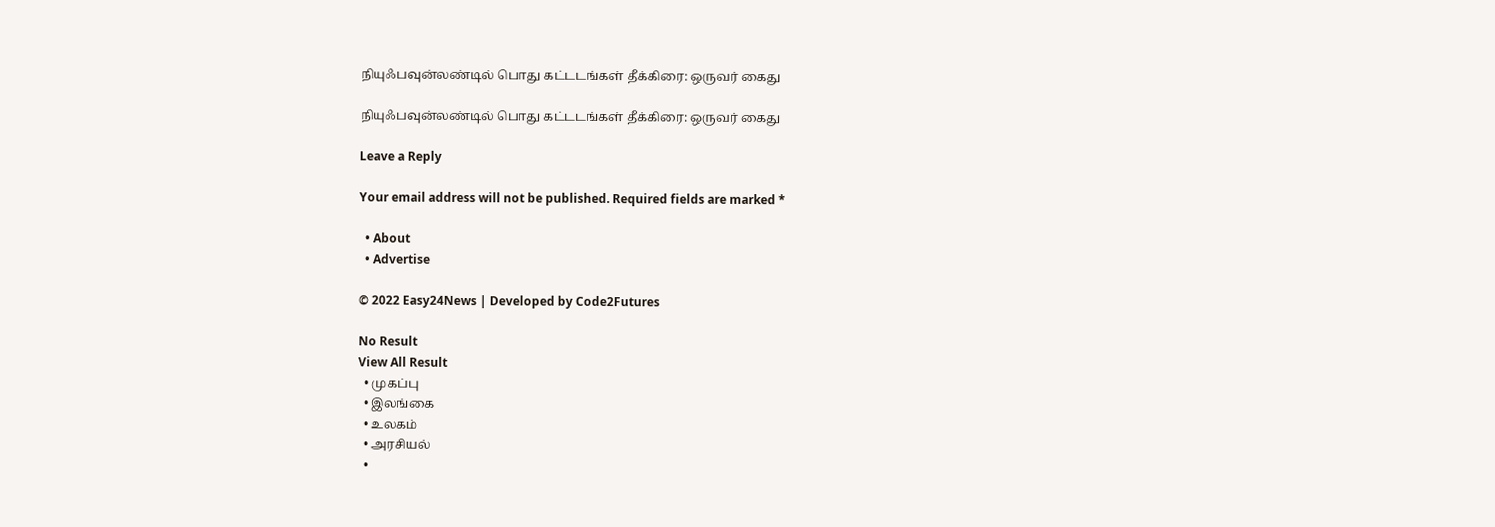நியுஃபவுன்லண்டில் பொது கட்டடங்கள் தீக்கிரை: ஒருவர் கைது

நியுஃபவுன்லண்டில் பொது கட்டடங்கள் தீக்கிரை: ஒருவர் கைது

Leave a Reply

Your email address will not be published. Required fields are marked *

  • About
  • Advertise

© 2022 Easy24News | Developed by Code2Futures

No Result
View All Result
  • முகப்பு
  • இலங்கை
  • உலகம்
  • அரசியல்
  •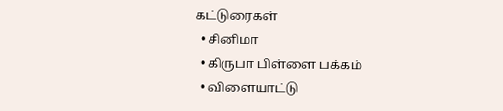கட்டுரைகள்
  • சினிமா
  • கிருபா பிள்ளை பக்கம்
  • விளையாட்டு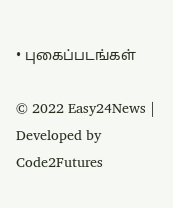• புகைப்படங்கள்

© 2022 Easy24News | Developed by Code2Futures